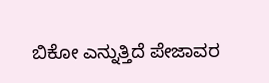ಬಿಕೋ ಎನ್ನುತ್ತಿದೆ ಪೇಜಾವರ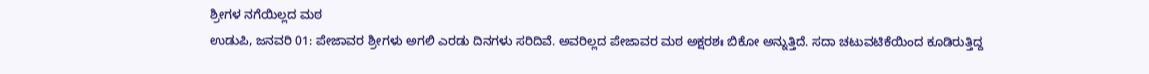ಶ್ರೀಗಳ ನಗೆಯಿಲ್ಲದ ಮಠ
ಉಡುಪಿ, ಜನವರಿ 01: ಪೇಜಾವರ ಶ್ರೀಗಳು ಅಗಲಿ ಎರಡು ದಿನಗಳು ಸರಿದಿವೆ. ಅವರಿಲ್ಲದ ಪೇಜಾವರ ಮಠ ಅಕ್ಷರಶಃ ಬಿಕೋ ಅನ್ನುತ್ತಿದೆ. ಸದಾ ಚಟುವಟಿಕೆಯಿಂದ ಕೂಡಿರುತ್ತಿದ್ದ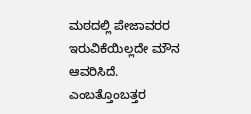ಮಠದಲ್ಲಿ ಪೇಜಾವರರ ಇರುವಿಕೆಯಿಲ್ಲದೇ ಮೌನ ಆವರಿಸಿದೆ.
ಎಂಬತ್ತೊಂಬತ್ತರ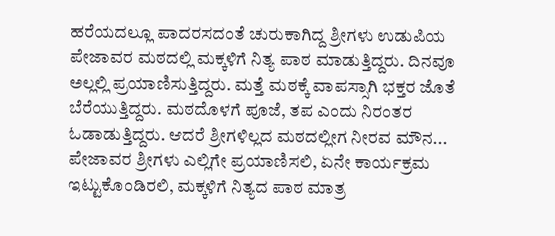ಹರೆಯದಲ್ಲೂ ಪಾದರಸದಂತೆ ಚುರುಕಾಗಿದ್ದ ಶ್ರೀಗಳು ಉಡುಪಿಯ ಪೇಜಾವರ ಮಠದಲ್ಲಿ ಮಕ್ಕಳಿಗೆ ನಿತ್ಯ ಪಾಠ ಮಾಡುತ್ತಿದ್ದರು. ದಿನವೂ ಅಲ್ಲಲ್ಲಿ ಪ್ರಯಾಣಿಸುತ್ತಿದ್ದರು. ಮತ್ತೆ ಮಠಕ್ಕೆ ವಾಪಸ್ಸಾಗಿ ಭಕ್ತರ ಜೊತೆ ಬೆರೆಯುತ್ತಿದ್ದರು. ಮಠದೊಳಗೆ ಪೂಜೆ, ತಪ ಎಂದು ನಿರಂತರ ಓಡಾಡುತ್ತಿದ್ದರು. ಆದರೆ ಶ್ರೀಗಳಿಲ್ಲದ ಮಠದಲ್ಲೀಗ ನೀರವ ಮೌನ...
ಪೇಜಾವರ ಶ್ರೀಗಳು ಎಲ್ಲಿಗೇ ಪ್ರಯಾಣಿಸಲಿ, ಏನೇ ಕಾರ್ಯಕ್ರಮ ಇಟ್ಟುಕೊಂಡಿರಲಿ, ಮಕ್ಕಳಿಗೆ ನಿತ್ಯದ ಪಾಠ ಮಾತ್ರ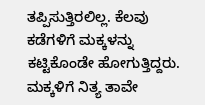ತಪ್ಪಿಸುತ್ತಿರಲಿಲ್ಲ. ಕೆಲವು ಕಡೆಗಳಿಗೆ ಮಕ್ಕಳನ್ನು ಕಟ್ಟಿಕೊಂಡೇ ಹೋಗುತ್ತಿದ್ದರು. ಮಕ್ಕಳಿಗೆ ನಿತ್ಯ ತಾವೇ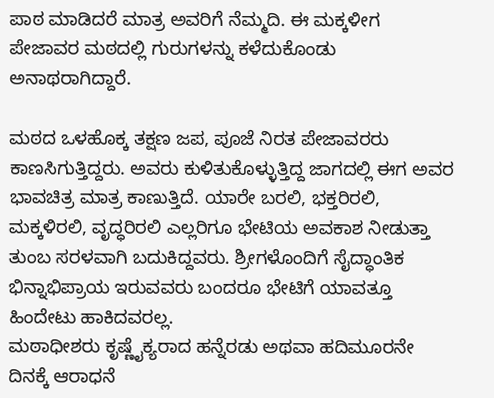ಪಾಠ ಮಾಡಿದರೆ ಮಾತ್ರ ಅವರಿಗೆ ನೆಮ್ಮದಿ. ಈ ಮಕ್ಕಳೀಗ ಪೇಜಾವರ ಮಠದಲ್ಲಿ ಗುರುಗಳನ್ನು ಕಳೆದುಕೊಂಡು ಅನಾಥರಾಗಿದ್ದಾರೆ.

ಮಠದ ಒಳಹೊಕ್ಕ ತಕ್ಷಣ ಜಪ, ಪೂಜೆ ನಿರತ ಪೇಜಾವರರು ಕಾಣಸಿಗುತ್ತಿದ್ದರು. ಅವರು ಕುಳಿತುಕೊಳ್ಳುತ್ತಿದ್ದ ಜಾಗದಲ್ಲಿ ಈಗ ಅವರ ಭಾವಚಿತ್ರ ಮಾತ್ರ ಕಾಣುತ್ತಿದೆ. ಯಾರೇ ಬರಲಿ, ಭಕ್ತರಿರಲಿ, ಮಕ್ಕಳಿರಲಿ, ವೃದ್ಧರಿರಲಿ ಎಲ್ಲರಿಗೂ ಭೇಟಿಯ ಅವಕಾಶ ನೀಡುತ್ತಾ ತುಂಬ ಸರಳವಾಗಿ ಬದುಕಿದ್ದವರು. ಶ್ರೀಗಳೊಂದಿಗೆ ಸೈದ್ಧಾಂತಿಕ ಭಿನ್ನಾಭಿಪ್ರಾಯ ಇರುವವರು ಬಂದರೂ ಭೇಟಿಗೆ ಯಾವತ್ತೂ ಹಿಂದೇಟು ಹಾಕಿದವರಲ್ಲ.
ಮಠಾಧೀಶರು ಕೃಷ್ಣೈಕ್ಯರಾದ ಹನ್ನೆರಡು ಅಥವಾ ಹದಿಮೂರನೇ ದಿನಕ್ಕೆ ಆರಾಧನೆ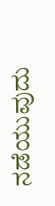ನಡೆಯುವುದು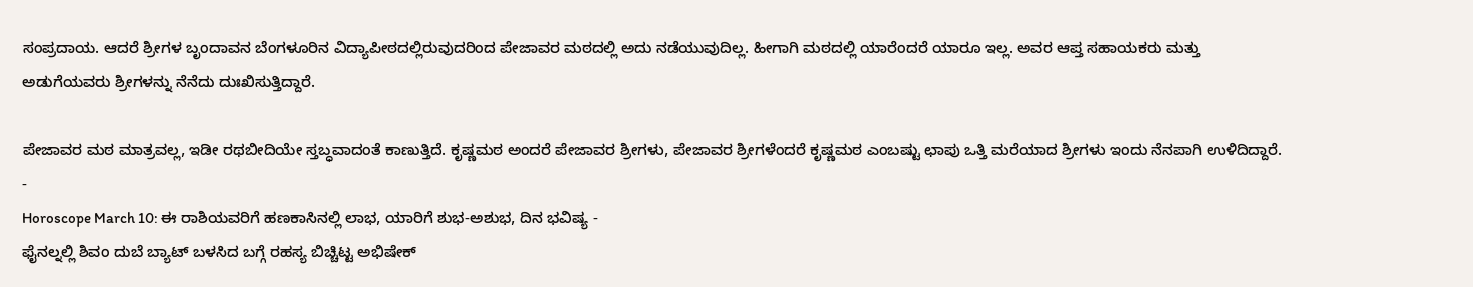ಸಂಪ್ರದಾಯ. ಆದರೆ ಶ್ರೀಗಳ ಬೃಂದಾವನ ಬೆಂಗಳೂರಿನ ವಿದ್ಯಾಪೀಠದಲ್ಲಿರುವುದರಿಂದ ಪೇಜಾವರ ಮಠದಲ್ಲಿ ಅದು ನಡೆಯುವುದಿಲ್ಲ. ಹೀಗಾಗಿ ಮಠದಲ್ಲಿ ಯಾರೆಂದರೆ ಯಾರೂ ಇಲ್ಲ. ಅವರ ಆಪ್ತ ಸಹಾಯಕರು ಮತ್ತು ಅಡುಗೆಯವರು ಶ್ರೀಗಳನ್ನು ನೆನೆದು ದುಃಖಿಸುತ್ತಿದ್ದಾರೆ.

ಪೇಜಾವರ ಮಠ ಮಾತ್ರವಲ್ಲ, ಇಡೀ ರಥಬೀದಿಯೇ ಸ್ತಬ್ಧವಾದಂತೆ ಕಾಣುತ್ತಿದೆ. ಕೃಷ್ಣಮಠ ಅಂದರೆ ಪೇಜಾವರ ಶ್ರೀಗಳು, ಪೇಜಾವರ ಶ್ರೀಗಳೆಂದರೆ ಕೃಷ್ಣಮಠ ಎಂಬಷ್ಟು ಛಾಪು ಒತ್ತಿ ಮರೆಯಾದ ಶ್ರೀಗಳು ಇಂದು ನೆನಪಾಗಿ ಉಳಿದಿದ್ದಾರೆ.
-
Horoscope March 10: ಈ ರಾಶಿಯವರಿಗೆ ಹಣಕಾಸಿನಲ್ಲಿ ಲಾಭ, ಯಾರಿಗೆ ಶುಭ-ಅಶುಭ, ದಿನ ಭವಿಷ್ಯ -
ಫೈನಲ್ನಲ್ಲಿ ಶಿವಂ ದುಬೆ ಬ್ಯಾಟ್ ಬಳಸಿದ ಬಗ್ಗೆ ರಹಸ್ಯ ಬಿಚ್ಚಿಟ್ಟ ಅಭಿಷೇಕ್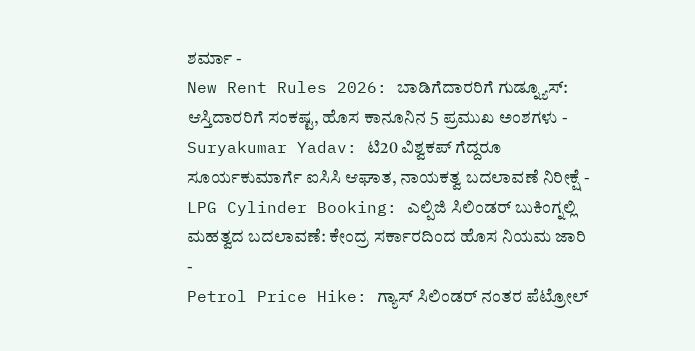ಶರ್ಮಾ -
New Rent Rules 2026: ಬಾಡಿಗೆದಾರರಿಗೆ ಗುಡ್ನ್ಯೂಸ್: ಆಸ್ತಿದಾರರಿಗೆ ಸಂಕಷ್ಟ, ಹೊಸ ಕಾನೂನಿನ 5 ಪ್ರಮುಖ ಅಂಶಗಳು -
Suryakumar Yadav: ಟಿ20 ವಿಶ್ವಕಪ್ ಗೆದ್ದರೂ ಸೂರ್ಯಕುಮಾರ್ಗೆ ಐಸಿಸಿ ಆಘಾತ, ನಾಯಕತ್ವ ಬದಲಾವಣೆ ನಿರೀಕ್ಷೆ -
LPG Cylinder Booking: ಎಲ್ಪಿಜಿ ಸಿಲಿಂಡರ್ ಬುಕಿಂಗ್ನಲ್ಲಿ ಮಹತ್ವದ ಬದಲಾವಣೆ: ಕೇಂದ್ರ ಸರ್ಕಾರದಿಂದ ಹೊಸ ನಿಯಮ ಜಾರಿ -
Petrol Price Hike: ಗ್ಯಾಸ್ ಸಿಲಿಂಡರ್ ನಂತರ ಪೆಟ್ರೋಲ್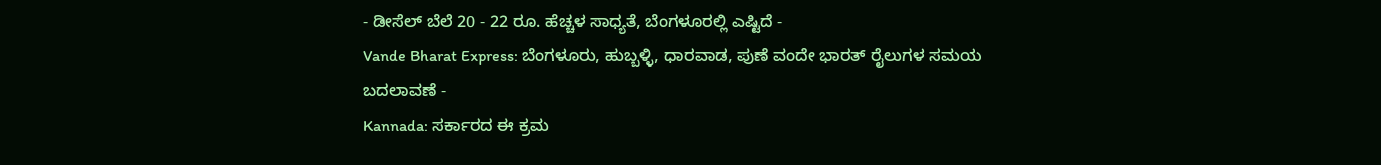- ಡೀಸೆಲ್ ಬೆಲೆ 20 - 22 ರೂ. ಹೆಚ್ಚಳ ಸಾಧ್ಯತೆ, ಬೆಂಗಳೂರಲ್ಲಿ ಎಷ್ಟಿದೆ -
Vande Bharat Express: ಬೆಂಗಳೂರು, ಹುಬ್ಬಳ್ಳಿ, ಧಾರವಾಡ, ಪುಣೆ ವಂದೇ ಭಾರತ್ ರೈಲುಗಳ ಸಮಯ ಬದಲಾವಣೆ -
Kannada: ಸರ್ಕಾರದ ಈ ಕ್ರಮ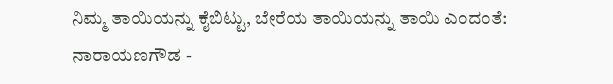ನಿಮ್ಮ ತಾಯಿಯನ್ನು ಕೈಬಿಟ್ಟು, ಬೇರೆಯ ತಾಯಿಯನ್ನು ತಾಯಿ ಎಂದಂತೆ: ನಾರಾಯಣಗೌಡ -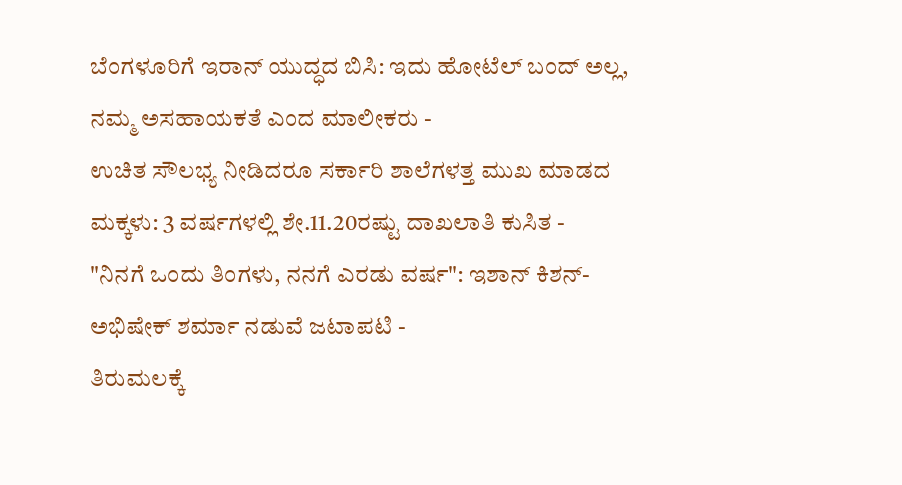ಬೆಂಗಳೂರಿಗೆ ಇರಾನ್ ಯುದ್ಧದ ಬಿಸಿ: ಇದು ಹೋಟೆಲ್ ಬಂದ್ ಅಲ್ಲ, ನಮ್ಮ ಅಸಹಾಯಕತೆ ಎಂದ ಮಾಲೀಕರು -
ಉಚಿತ ಸೌಲಭ್ಯ ನೀಡಿದರೂ ಸರ್ಕಾರಿ ಶಾಲೆಗಳತ್ತ ಮುಖ ಮಾಡದ ಮಕ್ಕಳು: 3 ವರ್ಷಗಳಲ್ಲಿ ಶೇ.11.20ರಷ್ಟು ದಾಖಲಾತಿ ಕುಸಿತ -
"ನಿನಗೆ ಒಂದು ತಿಂಗಳು, ನನಗೆ ಎರಡು ವರ್ಷ": ಇಶಾನ್ ಕಿಶನ್-ಅಭಿಷೇಕ್ ಶರ್ಮಾ ನಡುವೆ ಜಟಾಪಟಿ -
ತಿರುಮಲಕ್ಕೆ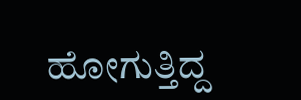ಹೋಗುತ್ತಿದ್ದ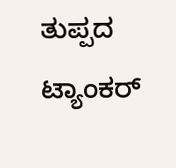ತುಪ್ಪದ ಟ್ಯಾಂಕರ್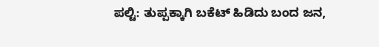ಪಲ್ಟಿ: ತುಪ್ಪಕ್ಕಾಗಿ ಬಕೆಟ್ ಹಿಡಿದು ಬಂದ ಜನ,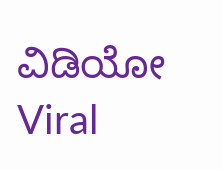ವಿಡಿಯೋ Viral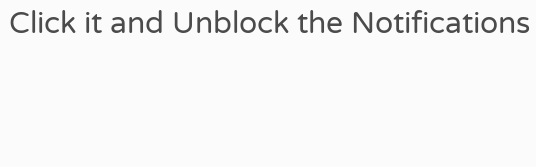Click it and Unblock the Notifications